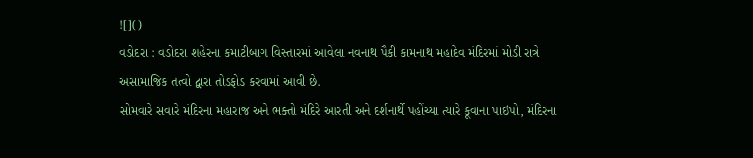![]()
વડોદરા : વડોદરા શહેરના કમાટીબાગ વિસ્તારમાં આવેલા નવનાથ પૈકી કામનાથ મહાદેવ મંદિરમાં મોડી રાત્રે અસામાજિક તત્વો દ્વારા તોડફોડ કરવામાં આવી છે.
સોમવારે સવારે મંદિરના મહારાજ અને ભક્તો મંદિરે આરતી અને દર્શનાર્થે પહોંચ્યા ત્યારે કૂવાના પાઇપો, મંદિરના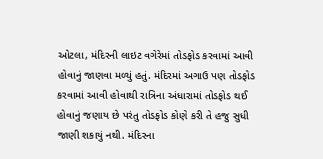ઓટલા, મંદિરની લાઇટ વગેરેમાં તોડફોડ કરવામાં આવી હોવાનું જાણવા મળ્યું હતું. મંદિરમાં અગાઉ પણ તોડફોડ કરવામાં આવી હોવાથી રાત્રિના અંધારામાં તોડફોડ થઈ હોવાનું જણાય છે પરંતુ તોડફોડ કોણે કરી તે હજુ સુધી જાણી શકાયું નથી. મંદિરના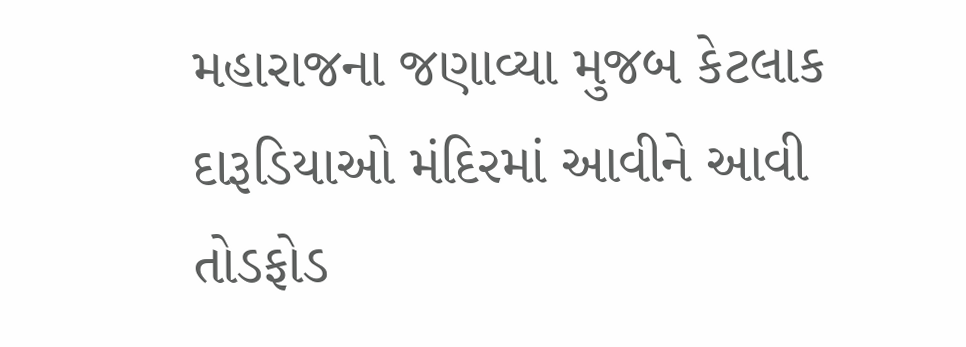મહારાજના જણાવ્યા મુજબ કેટલાક દારૂડિયાઓ મંદિરમાં આવીને આવી તોડફોડ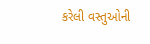કરેલી વસ્તુઓની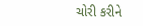ચોરી કરીને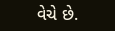વેચે છે.